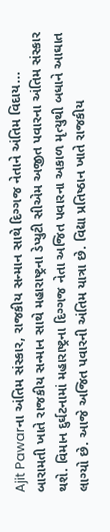Ajit Pawarના અંતિમ સંસ્કાર, રાજકીય સન્માન સાથે દિગ્ગજ નેતાને અંતિમ વિદાય...
બારામતી ખાતે રાજકીય સન્માન સાથે મહારાષ્ટ્રના ડેપ્યુટી સીએમ અજીત પવારના અંતિમ સંસ્કાર થશે. વિમાન દુર્ઘટનામાં મહારાષ્ટ્રના દિગ્ગજ નેતા અજિત પવારના અકાળ મૃત્યુથી બધાને આઘાત લાગ્યો છે. આજે અજિત પવારની અંતિમ યાત્રા છે. વિદ્યા પ્રતિષ્ઠાન ખાતે રાજકીય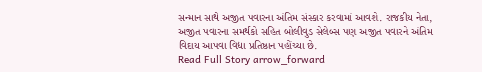સન્માન સાથે અજીત પવારના અંતિમ સંસ્કાર કરવામાં આવશે. રાજકીય નેતા, અજીત પવારના સમર્થકો સહિત બોલીવુડ સેલેબ્સ પણ અજીત પવારને અંતિમ વિદાય આપવા વિદ્યા પ્રતિષ્ઠાન પહોંચ્યા છે.
Read Full Story arrow_forward